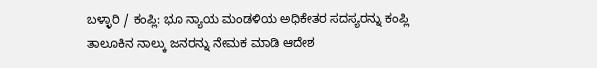ಬಳ್ಳಾರಿ / ಕಂಪ್ಲಿ: ಭೂ ನ್ಯಾಯ ಮಂಡಳಿಯ ಅಧಿಕೇತರ ಸದಸ್ಯರನ್ನು ಕಂಪ್ಲಿ ತಾಲೂಕಿನ ನಾಲ್ಕು ಜನರನ್ನು ನೇಮಕ ಮಾಡಿ ಆದೇಶ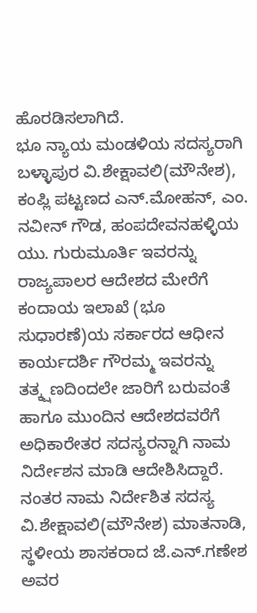ಹೊರಡಿಸಲಾಗಿದೆ.
ಭೂ ನ್ಯಾಯ ಮಂಡಳಿಯ ಸದಸ್ಯರಾಗಿ ಬಳ್ಳಾಪುರ ವಿ.ಶೇಕ್ಷಾವಲಿ(ಮೌನೇಶ), ಕಂಪ್ಲಿ ಪಟ್ಟಣದ ಎನ್.ಮೋಹನ್, ಎಂ. ನವೀನ್ ಗೌಡ, ಹಂಪದೇವನಹಳ್ಳಿಯ ಯು. ಗುರುಮೂರ್ತಿ ಇವರನ್ನು ರಾಜ್ಯಪಾಲರ ಆದೇಶದ ಮೇರೆಗೆ ಕಂದಾಯ ಇಲಾಖೆ (ಭೂ ಸುಧಾರಣೆ)ಯ ಸರ್ಕಾರದ ಆಧೀನ ಕಾರ್ಯದರ್ಶಿ ಗೌರಮ್ಮ ಇವರನ್ನು ತತ್ಕ್ಷಣದಿಂದಲೇ ಜಾರಿಗೆ ಬರುವಂತೆ ಹಾಗೂ ಮುಂದಿನ ಆದೇಶದವರೆಗೆ ಅಧಿಕಾರೇತರ ಸದಸ್ಯರನ್ನಾಗಿ ನಾಮ ನಿರ್ದೇಶನ ಮಾಡಿ ಆದೇಶಿಸಿದ್ದಾರೆ. ನಂತರ ನಾಮ ನಿರ್ದೇಶಿತ ಸದಸ್ಯ ವಿ.ಶೇಕ್ಷಾವಲಿ(ಮೌನೇಶ) ಮಾತನಾಡಿ, ಸ್ಥಳೀಯ ಶಾಸಕರಾದ ಜೆ.ಎನ್.ಗಣೇಶ ಅವರ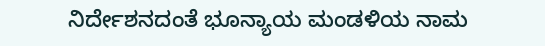ನಿರ್ದೇಶನದಂತೆ ಭೂನ್ಯಾಯ ಮಂಡಳಿಯ ನಾಮ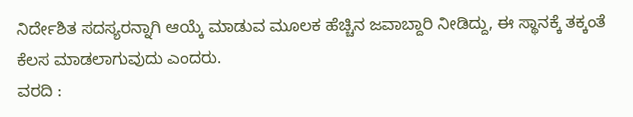ನಿರ್ದೇಶಿತ ಸದಸ್ಯರನ್ನಾಗಿ ಆಯ್ಕೆ ಮಾಡುವ ಮೂಲಕ ಹೆಚ್ಚಿನ ಜವಾಬ್ದಾರಿ ನೀಡಿದ್ದು, ಈ ಸ್ಥಾನಕ್ಕೆ ತಕ್ಕಂತೆ ಕೆಲಸ ಮಾಡಲಾಗುವುದು ಎಂದರು.
ವರದಿ :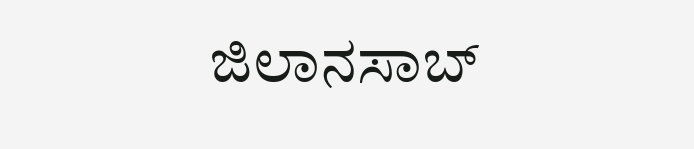ಜಿಲಾನಸಾಬ್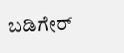ಬಡಿಗೇರ್